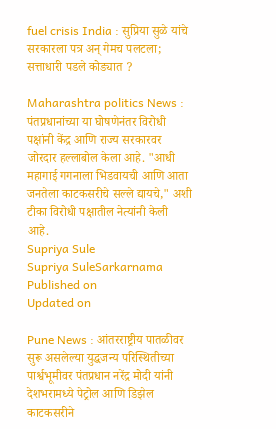fuel crisis India : सुप्रिया सुळे यांचे सरकारला पत्र अन् गेमच पलटला; सत्ताधारी पडले कोड्यात ?

Maharashtra politics News : पंतप्रधानांच्या या घोषणेनंतर विरोधी पक्षांनी केंद्र आणि राज्य सरकारवर जोरदार हल्लाबोल केला आहे. "आधी महागाई गगनाला भिडवायची आणि आता जनतेला काटकसरीचे सल्ले द्यायचे," अशी टीका विरोधी पक्षातील नेत्यांनी केली आहे.
Supriya Sule
Supriya SuleSarkarnama
Published on
Updated on

Pune News : आंतरराष्ट्रीय पातळीवर सुरू असलेल्या युद्धजन्य परिस्थितीच्या पार्श्वभूमीवर पंतप्रधान नरेंद्र मोदी यांनी देशभरामध्ये पेट्रोल आणि डिझेल काटकसरीने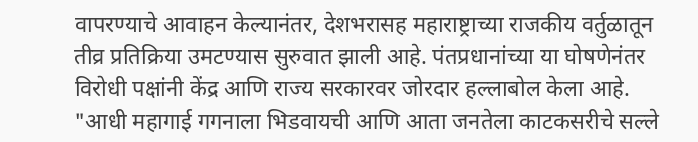वापरण्याचे आवाहन केल्यानंतर, देशभरासह महाराष्ट्राच्या राजकीय वर्तुळातून तीव्र प्रतिक्रिया उमटण्यास सुरुवात झाली आहे. पंतप्रधानांच्या या घोषणेनंतर विरोधी पक्षांनी केंद्र आणि राज्य सरकारवर जोरदार हल्लाबोल केला आहे. "आधी महागाई गगनाला भिडवायची आणि आता जनतेला काटकसरीचे सल्ले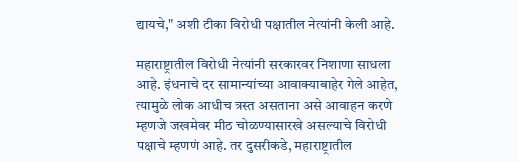द्यायचे," अशी टीका विरोधी पक्षातील नेत्यांनी केली आहे.

महाराष्ट्रातील विरोधी नेत्यांनी सरकारवर निशाणा साधला आहे. इंधनाचे दर सामान्यांच्या आवाक्याबाहेर गेले आहेत, त्यामुळे लोक आधीच त्रस्त असताना असे आवाहन करणे म्हणजे जखमेवर मीठ चोळण्यासारखे असल्याचे विरोधी पक्षाचे म्हणणं आहे. तर दुसरीकडे, महाराष्ट्रातील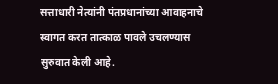सत्ताधारी नेत्यांनी पंतप्रधानांच्या आवाहनाचे स्वागत करत तात्काळ पावले उचलण्यास सुरुवात केली आहे.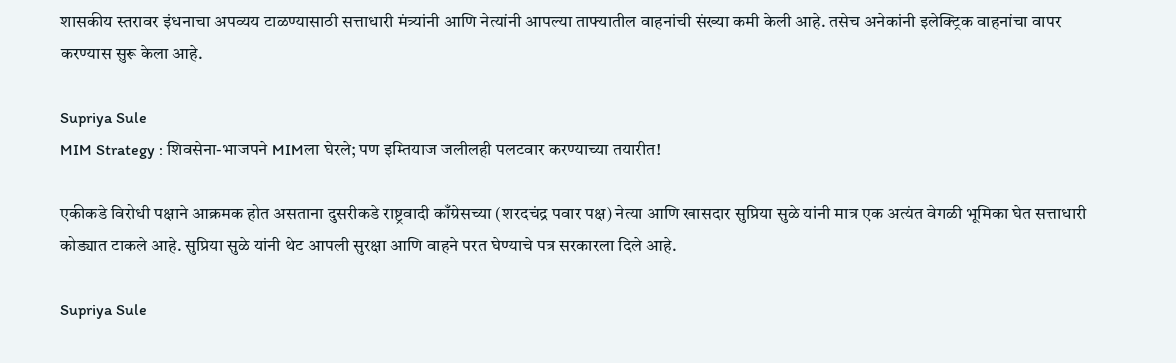शासकीय स्तरावर इंधनाचा अपव्यय टाळण्यासाठी सत्ताधारी मंत्र्यांनी आणि नेत्यांनी आपल्या ताफ्यातील वाहनांची संख्या कमी केली आहे. तसेच अनेकांनी इलेक्ट्रिक वाहनांचा वापर करण्यास सुरू केला आहे.

Supriya Sule
MIM Strategy : शिवसेना-भाजपने MIMला घेरले; पण इम्तियाज जलीलही पलटवार करण्याच्या तयारीत!

एकीकडे विरोधी पक्षाने आक्रमक होत असताना दुसरीकडे राष्ट्रवादी काँग्रेसच्या (शरदचंद्र पवार पक्ष) नेत्या आणि खासदार सुप्रिया सुळे यांनी मात्र एक अत्यंत वेगळी भूमिका घेत सत्ताधारी कोड्यात टाकले आहे. सुप्रिया सुळे यांनी थेट आपली सुरक्षा आणि वाहने परत घेण्याचे पत्र सरकारला दिले आहे.

Supriya Sule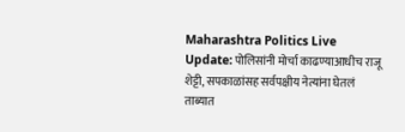Maharashtra Politics Live Update: पोलिसांनी मोर्चा काढण्याआधीच राजू शेट्टी, सपकाळांसह सर्वपक्षीय नेत्यांना घेतलं ताब्यात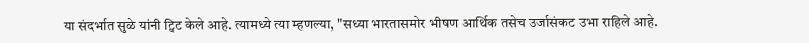या संदर्भात सुळे यांनी ट्विट केले आहे. त्यामध्ये त्या म्हणल्या, "सध्या भारतासमोर भीषण आर्थिक तसेच उर्जासंकट उभा राहिले आहे.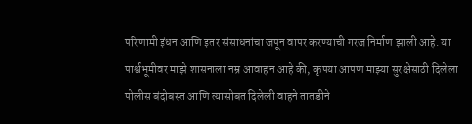परिणामी इंधन आणि इतर संसाधनांचा जपून वापर करण्याची गरज निर्माण झाली आहे. या पार्श्वभूमीवर माझे शासनाला नम्र आवाहन आहे की, कृपया आपण माझ्या सुरक्षेसाठी दिलेला पोलीस बंदोबस्त आणि त्यासोबत दिलेली वाहने तातडीने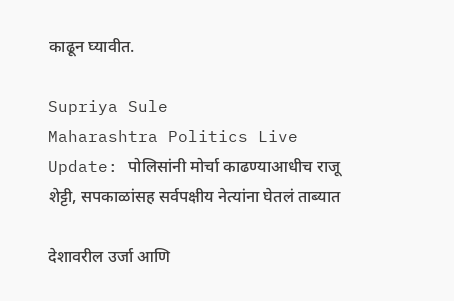काढून घ्यावीत.

Supriya Sule
Maharashtra Politics Live Update: पोलिसांनी मोर्चा काढण्याआधीच राजू शेट्टी, सपकाळांसह सर्वपक्षीय नेत्यांना घेतलं ताब्यात

देशावरील उर्जा आणि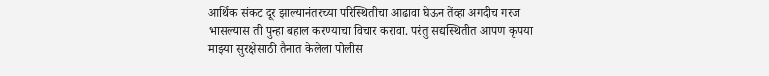आर्थिक संकट दूर झाल्यानंतरच्या परिस्थितीचा आढावा घेऊन तेंव्हा अगदीच गरज भासल्यास ती पुन्हा बहाल करण्याचा विचार करावा. परंतु सद्यस्थितीत आपण कृपया माझ्या सुरक्षेसाठी तैनात केलेला पोलीस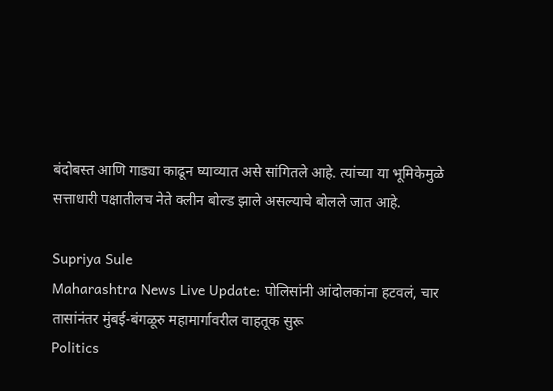बंदोबस्त आणि गाड्या काढून घ्याव्यात असे सांगितले आहे. त्यांच्या या भूमिकेमुळे सत्ताधारी पक्षातीलच नेते क्लीन बोल्ड झाले असल्याचे बोलले जात आहे.

Supriya Sule
Maharashtra News Live Update: पोलिसांनी आंदोलकांना हटवलं, चार तासांनंतर मुंबई-बंगळूरु महामार्गावरील वाहतूक सुरू
Politics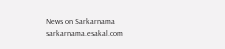News on Sarkarnama
sarkarnama.esakal.com